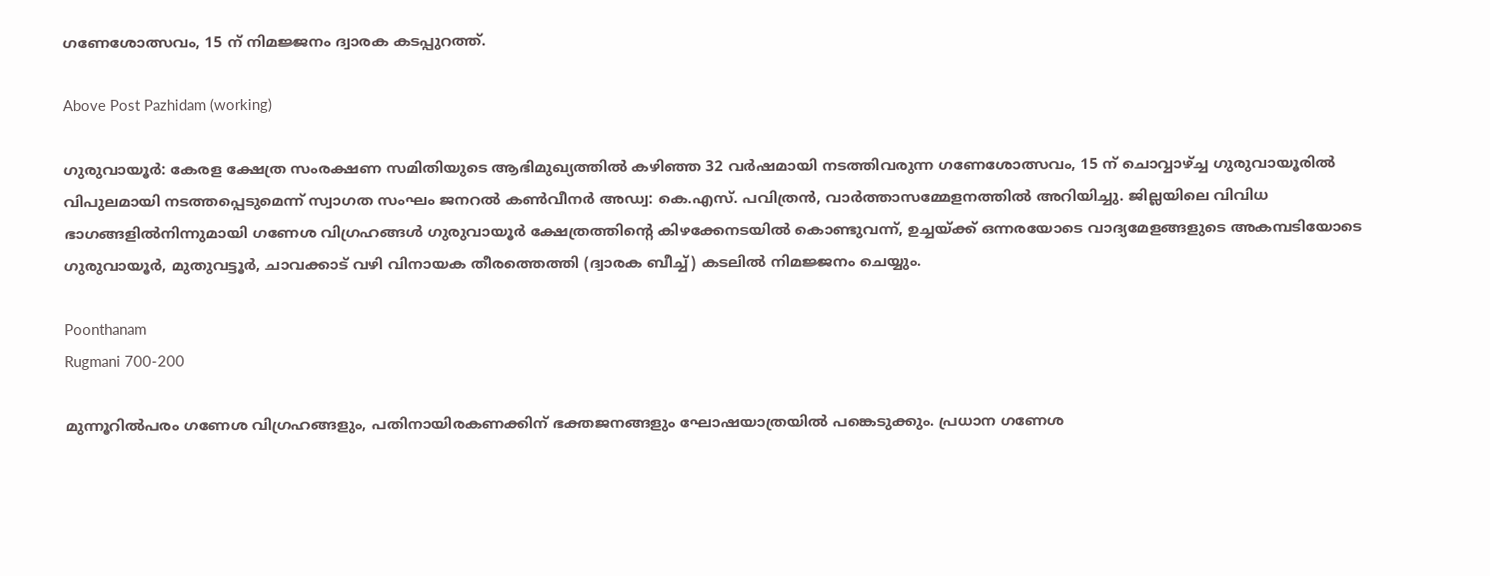ഗണേശോത്സവം, 15 ന് നിമജ്ജനം ദ്വാരക കടപ്പുറത്ത്.

Above Post Pazhidam (working)

ഗുരുവായൂര്‍: കേരള ക്ഷേത്ര സംരക്ഷണ സമിതിയുടെ ആഭിമുഖ്യത്തില്‍ കഴിഞ്ഞ 32 വര്‍ഷമായി നടത്തിവരുന്ന ഗണേശോത്സവം, 15 ന് ചൊവ്വാഴ്ച്ച ഗുരുവായൂരില്‍ വിപുലമായി നടത്തപ്പെടുമെന്ന് സ്വാഗത സംഘം ജനറല്‍ കണ്‍വീനര്‍ അഡ്വ: കെ.എസ്. പവിത്രന്‍, വാര്‍ത്താസമ്മേളനത്തില്‍ അറിയിച്ചു. ജില്ലയിലെ വിവിധ ഭാഗങ്ങളില്‍നിന്നുമായി ഗണേശ വിഗ്രഹങ്ങള്‍ ഗുരുവായൂര്‍ ക്ഷേത്രത്തിന്റെ കിഴക്കേനടയില്‍ കൊണ്ടുവന്ന്, ഉച്ചയ്ക്ക് ഒന്നരയോടെ വാദ്യമേളങ്ങളുടെ അകമ്പടിയോടെ ഗുരുവായൂര്‍, മുതുവട്ടൂര്‍, ചാവക്കാട് വഴി വിനായക തീരത്തെത്തി (ദ്വാരക ബീച്ച്) കടലില്‍ നിമജ്ജനം ചെയ്യും.

Poonthanam
Rugmani 700-200

മുന്നൂറില്‍പരം ഗണേശ വിഗ്രഹങ്ങളും, പതിനായിരകണക്കിന് ഭക്തജനങ്ങളും ഘോഷയാത്രയില്‍ പങ്കെടുക്കും. പ്രധാന ഗണേശ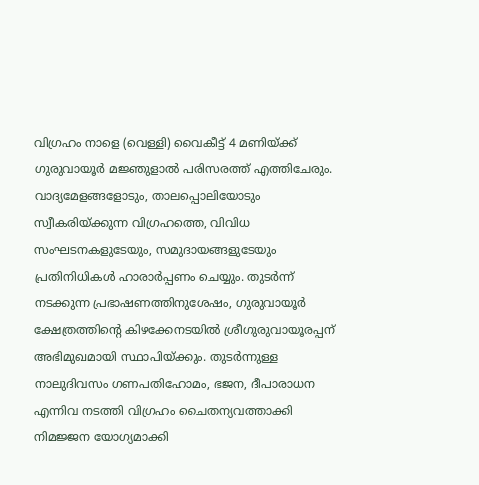വിഗ്രഹം നാളെ (വെള്ളി) വൈകീട്ട് 4 മണിയ്ക്ക് ഗുരുവായൂര്‍ മജ്ഞുളാല്‍ പരിസരത്ത് എത്തിചേരും. വാദ്യമേളങ്ങളോടും, താലപ്പൊലിയോടും സ്വീകരിയ്ക്കുന്ന വിഗ്രഹത്തെ, വിവിധ സംഘടനകളുടേയും, സമുദായങ്ങളുടേയും പ്രതിനിധികള്‍ ഹാരാര്‍പ്പണം ചെയ്യും. തുടര്‍ന്ന് നടക്കുന്ന പ്രഭാഷണത്തിനുശേഷം, ഗുരുവായൂര്‍ ക്ഷേത്രത്തിന്റെ കിഴക്കേനടയില്‍ ശ്രീഗുരുവായൂരപ്പന് അഭിമുഖമായി സ്ഥാപിയ്ക്കും. തുടര്‍ന്നുള്ള നാലുദിവസം ഗണപതിഹോമം, ഭജന, ദീപാരാധന എന്നിവ നടത്തി വിഗ്രഹം ചൈതന്യവത്താക്കി നിമജ്ജന യോഗ്യമാക്കി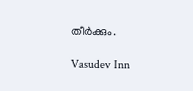തീര്‍ക്കും.

Vasudev Inn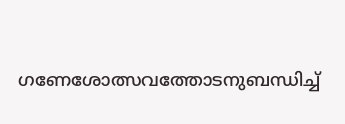ഗണേശോത്സവത്തോടനുബന്ധിച്ച്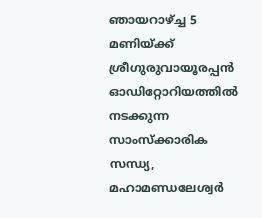ഞായറാഴ്ച്ച 5 മണിയ്ക്ക് ശ്രീഗുരുവായൂരപ്പന്‍ ഓഡിറ്റോറിയത്തില്‍ നടക്കുന്ന സാംസ്‌ക്കാരിക സന്ധ്യ, മഹാമണ്ഡലേശ്വര്‍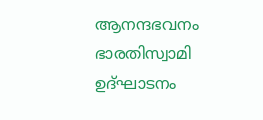ആനന്ദഭവനം ഭാരതിസ്വാമി ഉദ്ഘാടനം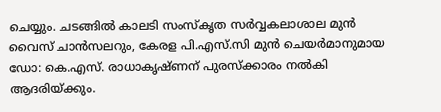ചെയ്യും. ചടങ്ങില്‍ കാലടി സംസ്‌കൃത സര്‍വ്വകലാശാല മുന്‍ വൈസ് ചാന്‍സലറും, കേരള പി.എസ്.സി മുന്‍ ചെയര്‍മാനുമായ ഡോ: കെ.എസ്. രാധാകൃഷ്ണന് പുരസ്‌ക്കാരം നല്‍കി ആദരിയ്ക്കും.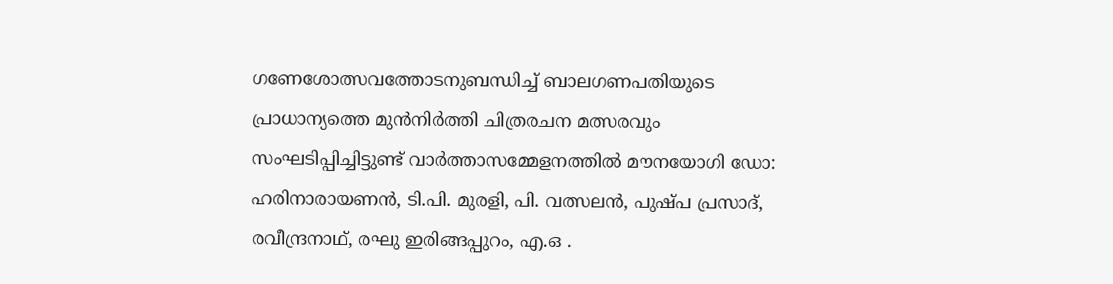ഗണേശോത്സവത്തോടനുബന്ധിച്ച് ബാലഗണപതിയുടെ പ്രാധാന്യത്തെ മുന്‍നിര്‍ത്തി ചിത്രരചന മത്സരവും സംഘടിപ്പിച്ചിട്ടുണ്ട് വാര്‍ത്താസമ്മേളനത്തില്‍ മൗനയോഗി ഡോ: ഹരിനാരായണന്‍, ടി.പി. മുരളി, പി. വത്സലന്‍, പുഷ്പ പ്രസാദ്, രവീന്ദ്രനാഥ്, രഘു ഇരിങ്ങപ്പുറം, എ.ഒ .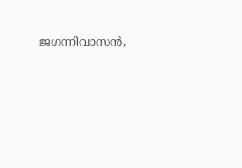ജഗന്നിവാസന്‍,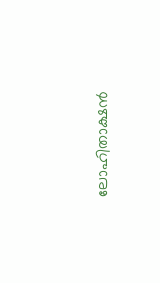ലോഹിതാക്ഷന്‍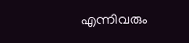എന്നിവരും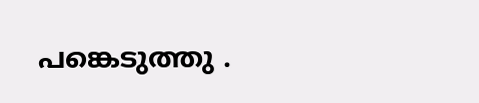പങ്കെടുത്തു .